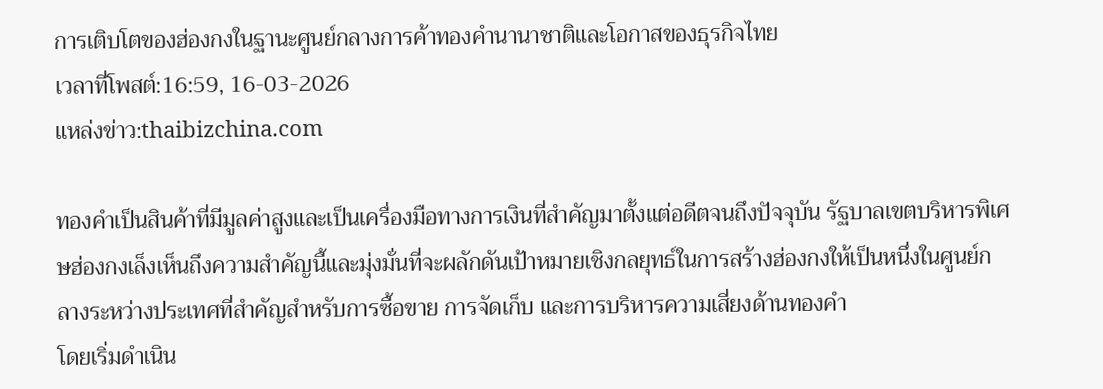การเติบโตของฮ่องกงในฐานะศูนย์กลางการค้าทองคำนานาชาติและโอกาสของธุรกิจไทย
เวลาที่โพสต์:16:59, 16-03-2026
แหล่งข่าว:thaibizchina.com

ทองคำเป็นสินค้าที่มีมูลค่าสูงและเป็นเครื่องมือทางการเงินที่สำคัญมาตั้งแต่อดีตจนถึงปัจจุบัน รัฐบาลเขตบริหารพิเศษฮ่องกงเล็งเห็นถึงความสำคัญนี้และมุ่งมั่นที่จะผลักดันเป้าหมายเชิงกลยุทธ์ในการสร้างฮ่องกงให้เป็นหนึ่งในศูนย์กลางระหว่างประเทศที่สำคัญสำหรับการซื้อขาย การจัดเก็บ และการบริหารความเสี่ยงด้านทองคำ
โดยเริ่มดำเนิน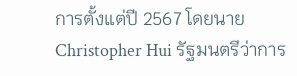การตั้งแต่ปี 2567 โดยนาย Christopher Hui รัฐมนตรีว่าการ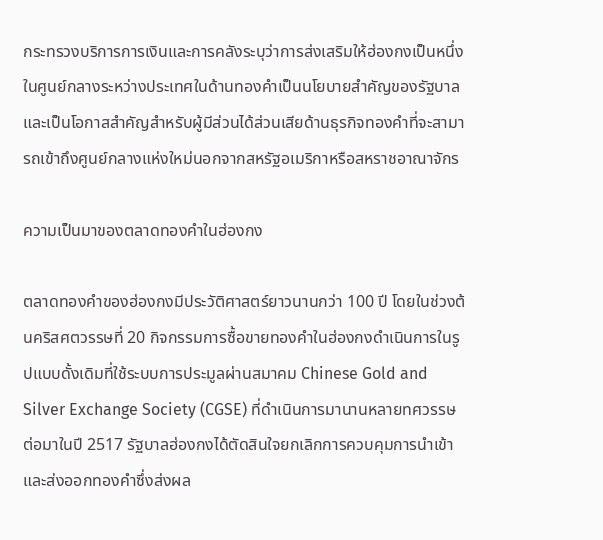กระทรวงบริการการเงินและการคลังระบุว่าการส่งเสริมให้ฮ่องกงเป็นหนึ่งในศูนย์กลางระหว่างประเทศในด้านทองคำเป็นนโยบายสำคัญของรัฐบาล
และเป็นโอกาสสำคัญสำหรับผู้มีส่วนได้ส่วนเสียด้านธุรกิจทองคำที่จะสามารถเข้าถึงศูนย์กลางแห่งใหม่นอกจากสหรัฐอเมริกาหรือสหราชอาณาจักร

ความเป็นมาของตลาดทองคำในฮ่องกง

ตลาดทองคำของฮ่องกงมีประวัติศาสตร์ยาวนานกว่า 100 ปี โดยในช่วงต้นคริสศตวรรษที่ 20 กิจกรรมการซื้อขายทองคำในฮ่องกงดำเนินการในรูปแบบดั้งเดิมที่ใช้ระบบการประมูลผ่านสมาคม Chinese Gold and Silver Exchange Society (CGSE) ที่ดำเนินการมานานหลายทศวรรษ ต่อมาในปี 2517 รัฐบาลฮ่องกงได้ตัดสินใจยกเลิกการควบคุมการนำเข้าและส่งออกทองคำซึ่งส่งผล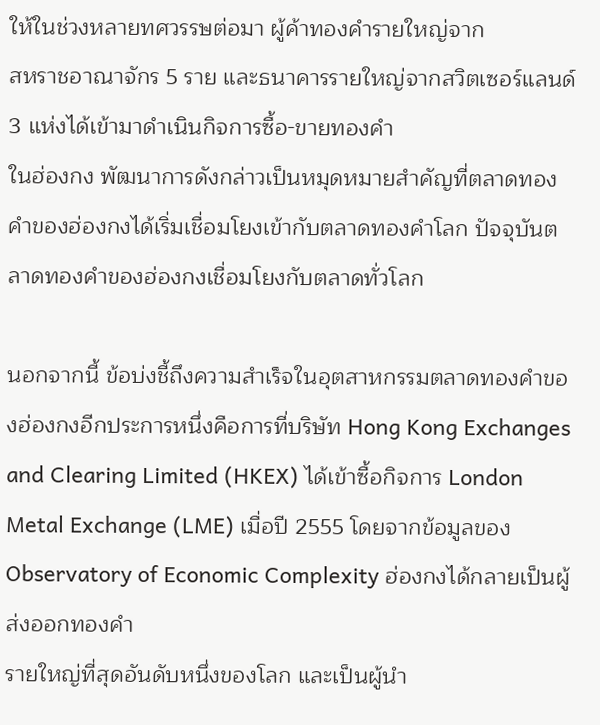ให้ในช่วงหลายทศวรรษต่อมา ผู้ค้าทองคำรายใหญ่จาก
สหราชอาณาจักร 5 ราย และธนาคารรายใหญ่จากสวิตเซอร์แลนด์ 3 แห่งได้เข้ามาดำเนินกิจการซื้อ-ขายทองคำ
ในฮ่องกง พัฒนาการดังกล่าวเป็นหมุดหมายสำคัญที่ตลาดทองคำของฮ่องกงได้เริ่มเชื่อมโยงเข้ากับตลาดทองคำโลก ปัจจุบันตลาดทองคำของฮ่องกงเชื่อมโยงกับตลาดทั่วโลก

นอกจากนี้ ข้อบ่งชี้ถึงความสำเร็จในอุตสาหกรรมตลาดทองคำของฮ่องกงอีกประการหนึ่งคือการที่บริษัท Hong Kong Exchanges and Clearing Limited (HKEX) ได้เข้าซื้อกิจการ London Metal Exchange (LME) เมื่อปี 2555 โดยจากข้อมูลของ Observatory of Economic Complexity ฮ่องกงได้กลายเป็นผู้ส่งออกทองคำ
รายใหญ่ที่สุดอันดับหนึ่งของโลก และเป็นผู้นำ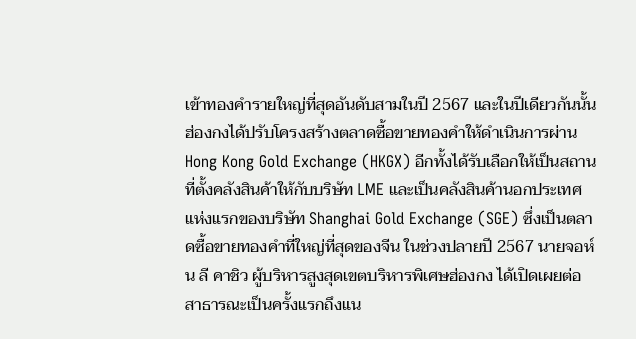เข้าทองคำรายใหญ่ที่สุดอันดับสามในปี 2567 และในปีเดียวกันนั้น ฮ่องกงได้ปรับโครงสร้างตลาดซื้อขายทองคำให้ดำเนินการผ่าน Hong Kong Gold Exchange (HKGX) อีกทั้งได้รับเลือกให้เป็นสถานที่ตั้งคลังสินค้าให้กับบริษัท LME และเป็นคลังสินค้านอกประเทศแห่งแรกของบริษัท Shanghai Gold Exchange (SGE) ซึ่งเป็นตลาดซื้อขายทองคำที่ใหญ่ที่สุดของจีน ในช่วงปลายปี 2567 นายจอห์น ลี คาชิว ผู้บริหารสูงสุดเขตบริหารพิเศษฮ่องกง ได้เปิดเผยต่อสาธารณะเป็นครั้งแรกถึงแน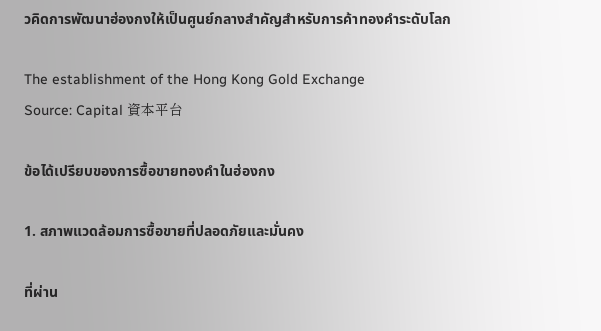วคิดการพัฒนาฮ่องกงให้เป็นศูนย์กลางสำคัญสำหรับการค้าทองคำระดับโลก

The establishment of the Hong Kong Gold Exchange
Source: Capital 資本平台

ข้อได้เปรียบของการซื้อขายทองคำในฮ่องกง

1. สภาพแวดล้อมการซื้อขายที่ปลอดภัยและมั่นคง

ที่ผ่าน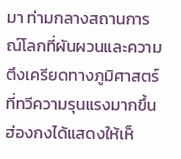มา ท่ามกลางสถานการณ์โลกที่ผันผวนและความตึงเครียดทางภูมิศาสตร์ที่ทวีความรุนแรงมากขึ้น ฮ่องกงได้แสดงให้เห็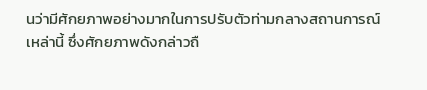นว่ามีศักยภาพอย่างมากในการปรับตัวท่ามกลางสถานการณ์เหล่านี้ ซึ่งศักยภาพดังกล่าวถื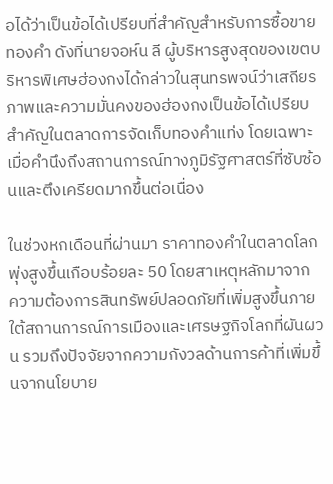อได้ว่าเป็นข้อได้เปรียบที่สำคัญสำหรับการซื้อขายทองคำ ดังที่นายจอห์น ลี ผู้บริหารสูงสุดของเขตบริหารพิเศษฮ่องกงได้กล่าวในสุนทรพจน์ว่าเสถียรภาพและความมั่นคงของฮ่องกงเป็นข้อได้เปรียบสำคัญในตลาดการจัดเก็บทองคำแท่ง โดยเฉพาะเมื่อคำนึงถึงสถานการณ์ทางภูมิรัฐศาสตร์ที่ซับซ้อนและตึงเครียดมากขึ้นต่อเนื่อง

ในช่วงหกเดือนที่ผ่านมา ราคาทองคำในตลาดโลกพุ่งสูงขึ้นเกือบร้อยละ 50 โดยสาเหตุหลักมาจาก
ความต้องการสินทรัพย์ปลอดภัยที่เพิ่มสูงขึ้นภายใต้สถานการณ์การเมืองและเศรษฐกิจโลกที่ผันผวน รวมถึงปัจจัยจากความกังวลด้านการค้าที่เพิ่มขึ้นจากนโยบาย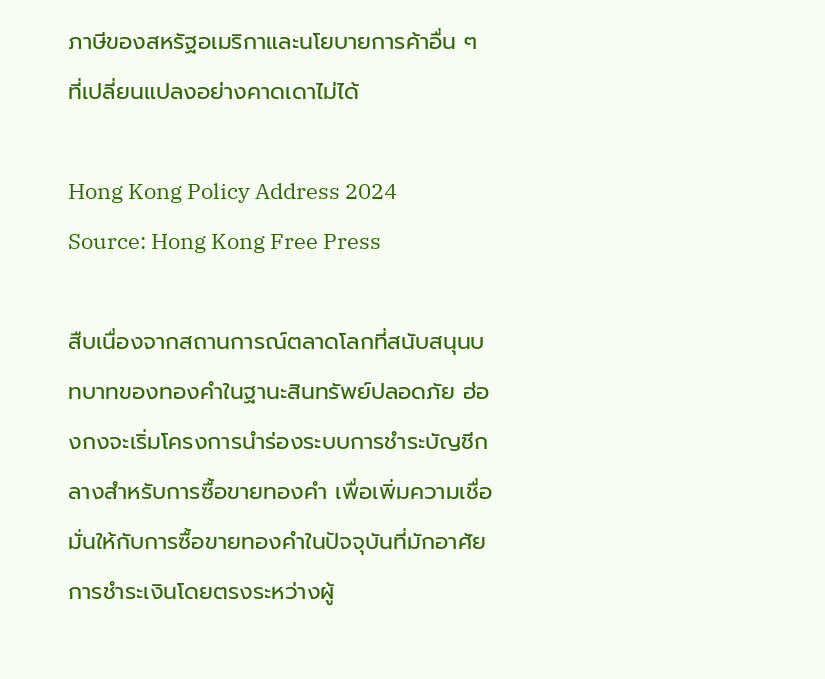ภาษีของสหรัฐอเมริกาและนโยบายการค้าอื่น ๆ ที่เปลี่ยนแปลงอย่างคาดเดาไม่ได้

Hong Kong Policy Address 2024
Source: Hong Kong Free Press

สืบเนื่องจากสถานการณ์ตลาดโลกที่สนับสนุนบทบาทของทองคำในฐานะสินทรัพย์ปลอดภัย ฮ่องกงจะเริ่มโครงการนำร่องระบบการชำระบัญชีกลางสำหรับการซื้อขายทองคำ เพื่อเพิ่มความเชื่อมั่นให้กับการซื้อขายทองคำในปัจจุบันที่มักอาศัยการชำระเงินโดยตรงระหว่างผู้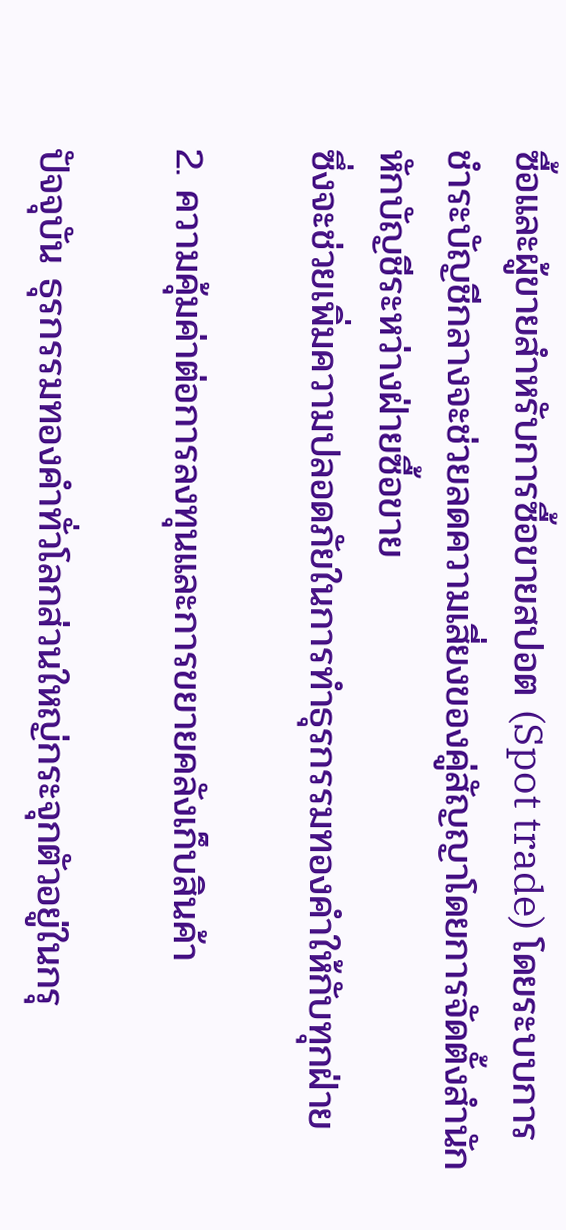ซื้อและผู้ขายสำหรับการซื้อขายสปอต (Spot trade) โดยระบบการชำระบัญชีกลางจะช่วยลดความเสี่ยงของคู่สัญญาโดยการจัดตั้งสำนักหักบัญชีระหว่างฝ่ายซื้อขาย
ซึ่งจะช่วยเพิ่มความปลอดภัยในการทำธุรกรรมทองคำให้กับทุกฝ่าย

2. ความคุ้มค่าต่อการลงทุนและการขยายคลังเก็บสินค้า

ปัจจุบัน ธุรกรรมทองคำทั่วโลกส่วนใหญ่กระจุกตัวอยู่ในกรุ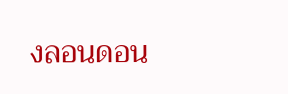งลอนดอน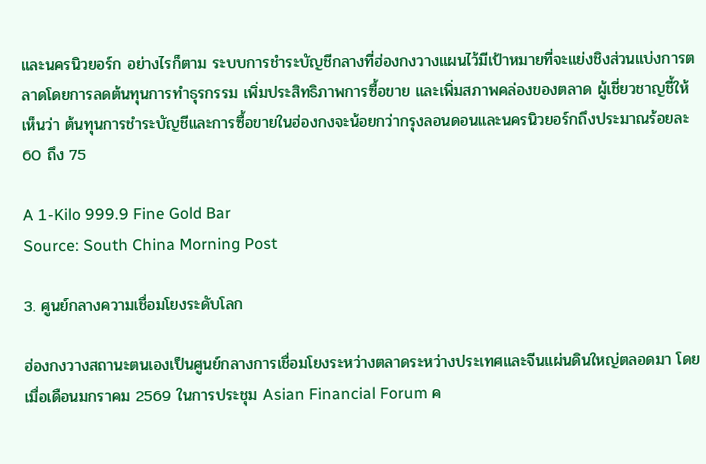และนครนิวยอร์ก อย่างไรก็ตาม ระบบการชำระบัญชีกลางที่ฮ่องกงวางแผนไว้มีเป้าหมายที่จะแย่งชิงส่วนแบ่งการตลาดโดยการลดต้นทุนการทำธุรกรรม เพิ่มประสิทธิภาพการซื้อขาย และเพิ่มสภาพคล่องของตลาด ผู้เชี่ยวชาญชี้ให้เห็นว่า ต้นทุนการชำระบัญชีและการซื้อขายในฮ่องกงจะน้อยกว่ากรุงลอนดอนและนครนิวยอร์กถึงประมาณร้อยละ 60 ถึง 75

A 1-Kilo 999.9 Fine Gold Bar
Source: South China Morning Post

3. ศูนย์กลางความเชื่อมโยงระดับโลก

ฮ่องกงวางสถานะตนเองเป็นศูนย์กลางการเชื่อมโยงระหว่างตลาดระหว่างประเทศและจีนแผ่นดินใหญ่ตลอดมา โดยเมื่อเดือนมกราคม 2569 ในการประชุม Asian Financial Forum ค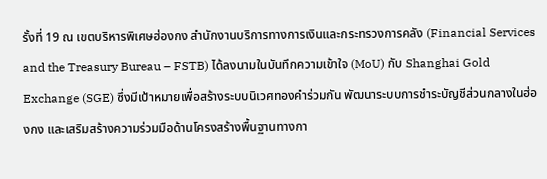รั้งที่ 19 ณ เขตบริหารพิเศษฮ่องกง สำนักงานบริการทางการเงินและกระทรวงการคลัง (Financial Services and the Treasury Bureau – FSTB) ได้ลงนามในบันทึกความเข้าใจ (MoU) กับ Shanghai Gold Exchange (SGE) ซึ่งมีเป้าหมายเพื่อสร้างระบบนิเวศทองคำร่วมกัน พัฒนาระบบการชำระบัญชีส่วนกลางในฮ่องกง และเสริมสร้างความร่วมมือด้านโครงสร้างพื้นฐานทางกา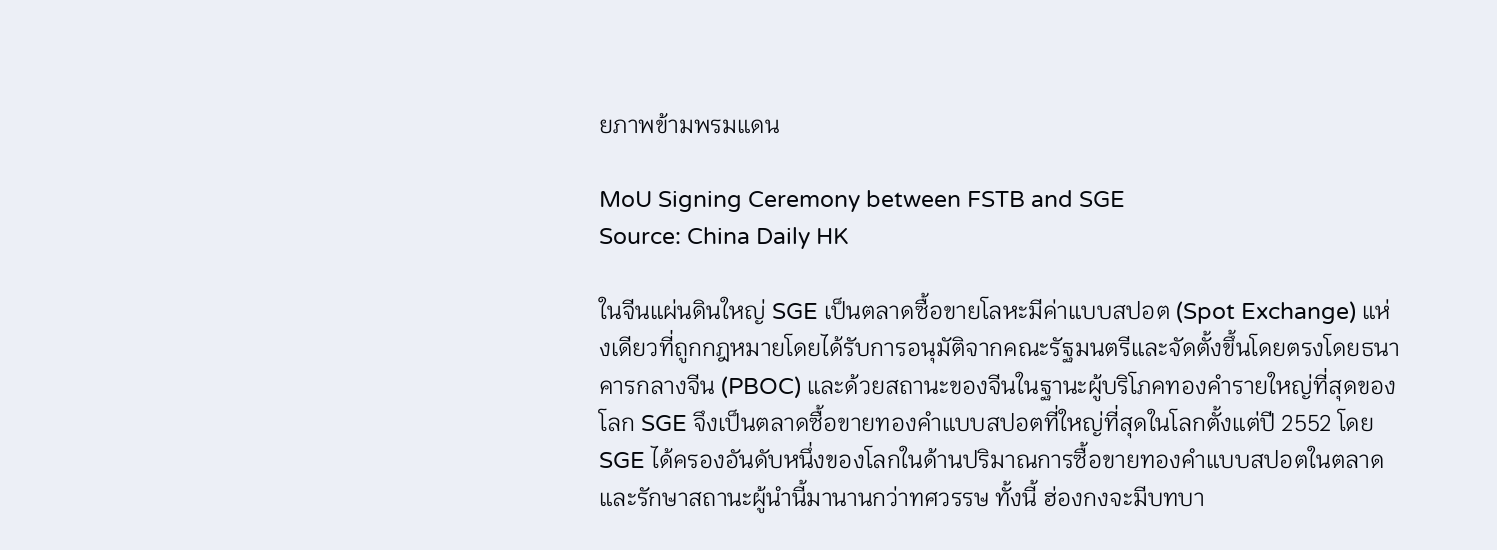ยภาพข้ามพรมแดน

MoU Signing Ceremony between FSTB and SGE
Source: China Daily HK

ในจีนแผ่นดินใหญ่ SGE เป็นตลาดซื้อขายโลหะมีค่าแบบสปอต (Spot Exchange) แห่งเดียวที่ถูกกฎหมายโดยได้รับการอนุมัติจากคณะรัฐมนตรีและจัดตั้งขึ้นโดยตรงโดยธนาคารกลางจีน (PBOC) และด้วยสถานะของจีนในฐานะผู้บริโภคทองคำรายใหญ่ที่สุดของโลก SGE จึงเป็นตลาดซื้อขายทองคำแบบสปอตที่ใหญ่ที่สุดในโลกตั้งแต่ปี 2552 โดย SGE ได้ครองอันดับหนึ่งของโลกในด้านปริมาณการซื้อขายทองคำแบบสปอตในตลาด และรักษาสถานะผู้นำนี้มานานกว่าทศวรรษ ทั้งนี้ ฮ่องกงจะมีบทบา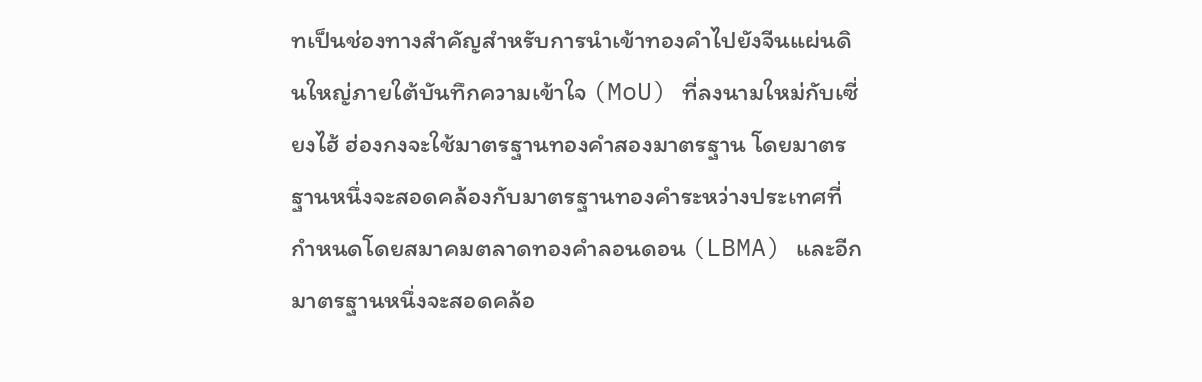ทเป็นช่องทางสำคัญสำหรับการนำเข้าทองคำไปยังจีนแผ่นดินใหญ่ภายใต้บันทึกความเข้าใจ (MoU) ที่ลงนามใหม่กับเซี่ยงไฮ้ ฮ่องกงจะใช้มาตรฐานทองคำสองมาตรฐาน โดยมาตรฐานหนึ่งจะสอดคล้องกับมาตรฐานทองคำระหว่างประเทศที่กำหนดโดยสมาคมตลาดทองคำลอนดอน (LBMA) และอีกมาตรฐานหนึ่งจะสอดคล้อ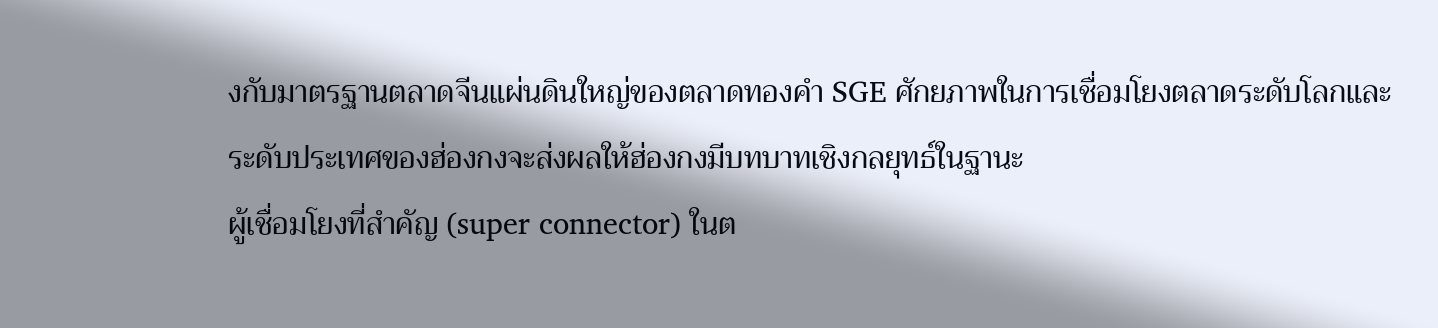งกับมาตรฐานตลาดจีนแผ่นดินใหญ่ของตลาดทองคำ SGE ศักยภาพในการเชื่อมโยงตลาดระดับโลกและระดับประเทศของฮ่องกงจะส่งผลให้ฮ่องกงมีบทบาทเชิงกลยุทธ์ในฐานะ
ผู้เชื่อมโยงที่สำคัญ (super connector) ในต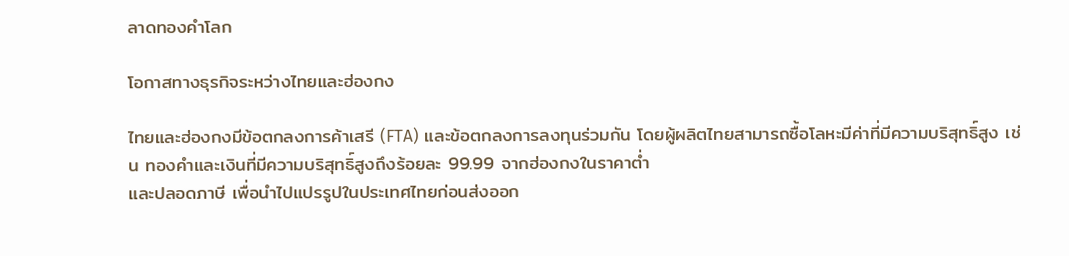ลาดทองคำโลก

โอกาสทางธุรกิจระหว่างไทยและฮ่องกง

ไทยและฮ่องกงมีข้อตกลงการค้าเสรี (FTA) และข้อตกลงการลงทุนร่วมกัน โดยผู้ผลิตไทยสามารถซื้อโลหะมีค่าที่มีความบริสุทธิ์สูง เช่น ทองคำและเงินที่มีความบริสุทธิ์สูงถึงร้อยละ 99.99 จากฮ่องกงในราคาต่ำ
และปลอดภาษี เพื่อนำไปแปรรูปในประเทศไทยก่อนส่งออก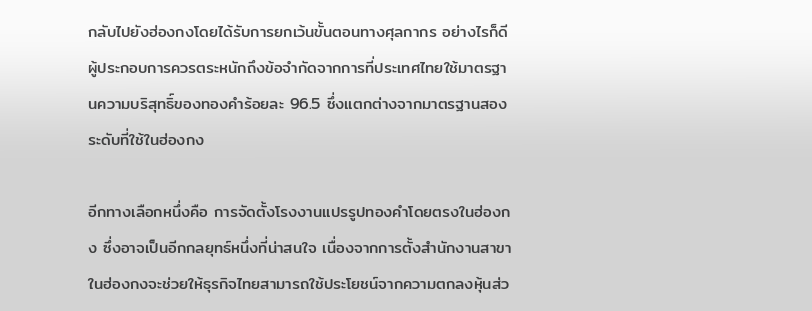กลับไปยังฮ่องกงโดยได้รับการยกเว้นขั้นตอนทางศุลกากร อย่างไรก็ดี ผู้ประกอบการควรตระหนักถึงข้อจำกัดจากการที่ประเทศไทยใช้มาตรฐานความบริสุทธิ์ของทองคำร้อยละ 96.5 ซึ่งแตกต่างจากมาตรฐานสองระดับที่ใช้ในฮ่องกง

อีกทางเลือกหนึ่งคือ การจัดตั้งโรงงานแปรรูปทองคำโดยตรงในฮ่องกง ซึ่งอาจเป็นอีกกลยุทธ์หนึ่งที่น่าสนใจ เนื่องจากการตั้งสำนักงานสาขาในฮ่องกงจะช่วยให้ธุรกิจไทยสามารถใช้ประโยชน์จากความตกลงหุ้นส่ว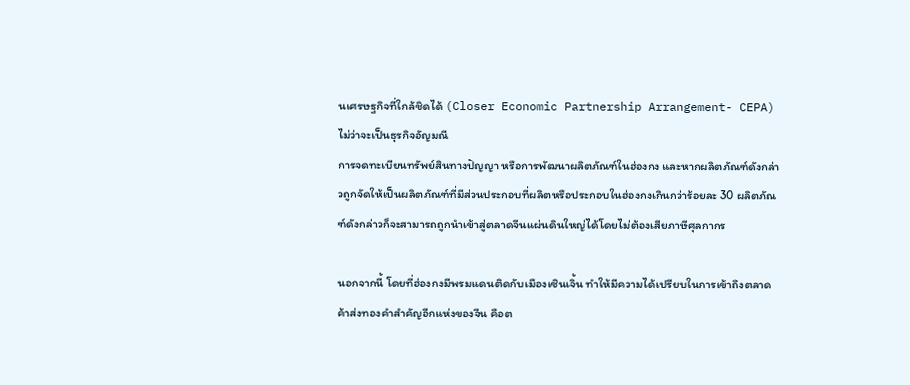นเศรษฐกิจที่ใกล้ชิดได้ (Closer Economic Partnership Arrangement- CEPA) ไม่ว่าจะเป็นธุรกิจอัญมณี
การจดทะเบียนทรัพย์สินทางปัญญา หรือการพัฒนาผลิตภัณฑ์ในฮ่องกง และหากผลิตภัณฑ์ดังกล่าวถูกจัดให้เป็นผลิตภัณฑ์ที่มีส่วนประกอบที่ผลิตหรือประกอบในฮ่องกงเกินกว่าร้อยละ 30 ผลิตภัณฑ์ดังกล่าวก็จะสามารถถูกนำเข้าสู่ตลาดจีนแผ่นดินใหญ่ได้โดยไม่ต้องเสียภาษีศุลกากร

นอกจากนี้ โดยที่ฮ่องกงมีพรมแดนติดกับเมืองเซินเจิ้น ทำให้มีความได้เปรียบในการเข้าถึงตลาดค้าส่งทองคำสำคัญอีกแห่งของจีน คือต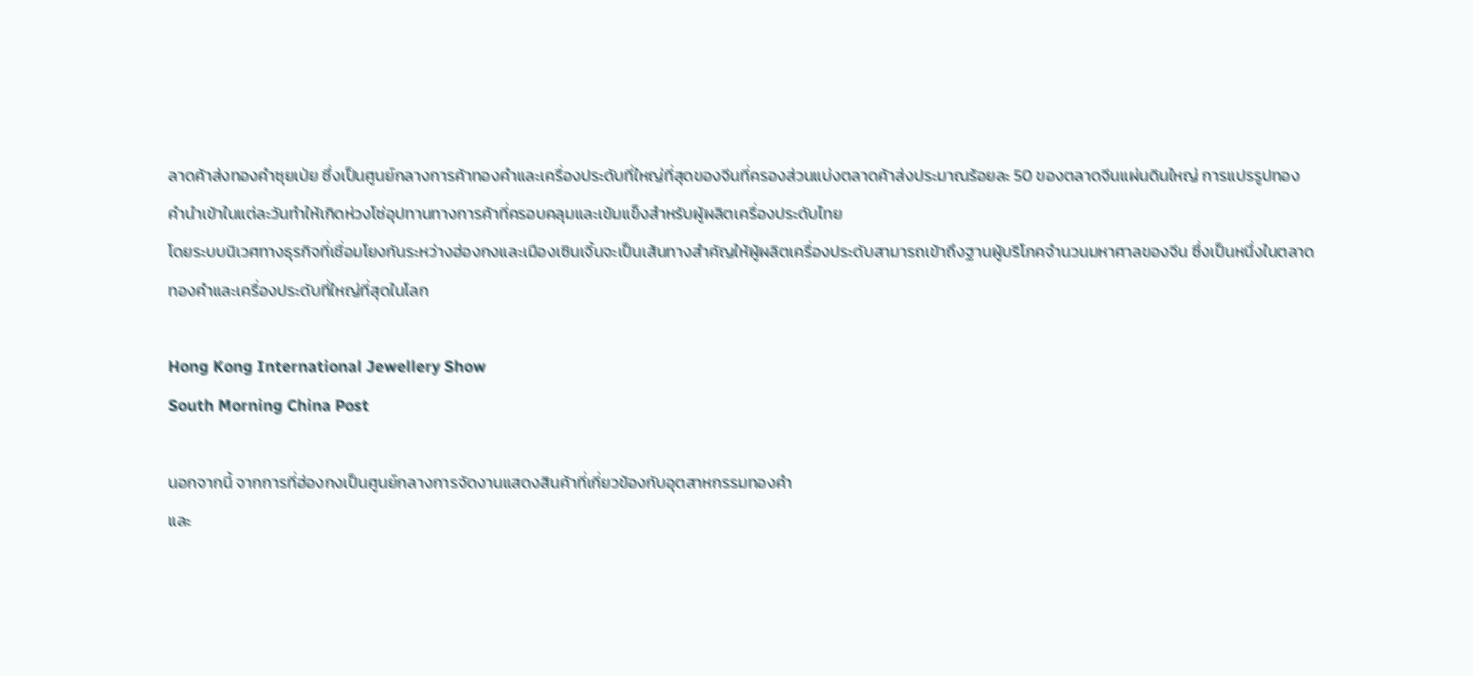ลาดค้าส่งทองคำซุยเป่ย ซึ่งเป็นศูนย์กลางการค้าทองคำและเครื่องประดับที่ใหญ่ที่สุดของจีนที่ครองส่วนแบ่งตลาดค้าส่งประมาณร้อยละ 50 ของตลาดจีนแผ่นดินใหญ่ การแปรรูปทองคำนำเข้าในแต่ละวันทำให้เกิดห่วงโซ่อุปทานทางการค้าที่ครอบคลุมและเข้มแข็งสำหรับผู้ผลิตเครื่องประดับไทย
โดยระบบนิเวศทางธุรกิจที่เชื่อมโยงกันระหว่างฮ่องกงและเมืองเซินเจิ้นจะเป็นเส้นทางสำคัญให้ผู้ผลิตเครื่องประดับสามารถเข้าถึงฐานผู้บริโภคจำนวนมหาศาลของจีน ซึ่งเป็นหนึ่งในตลาดทองคำและเครื่องประดับที่ใหญ่ที่สุดในโลก

Hong Kong International Jewellery Show
South Morning China Post

นอกจากนี้ จากการที่ฮ่องกงเป็นศูนย์กลางการจัดงานแสดงสินค้าที่เกี่ยวข้องกับอุตสาหกรรมทองคำ
และ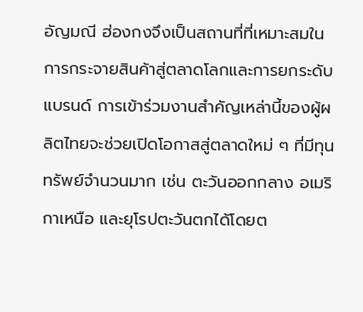อัญมณี ฮ่องกงจึงเป็นสถานที่ที่เหมาะสมในการกระจายสินค้าสู่ตลาดโลกและการยกระดับแบรนด์ การเข้าร่วมงานสำคัญเหล่านี้ของผู้ผลิตไทยจะช่วยเปิดโอกาสสู่ตลาดใหม่ ๆ ที่มีทุนทรัพย์จำนวนมาก เช่น ตะวันออกกลาง อเมริกาเหนือ และยุโรปตะวันตกได้โดยต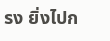รง ยิ่งไปก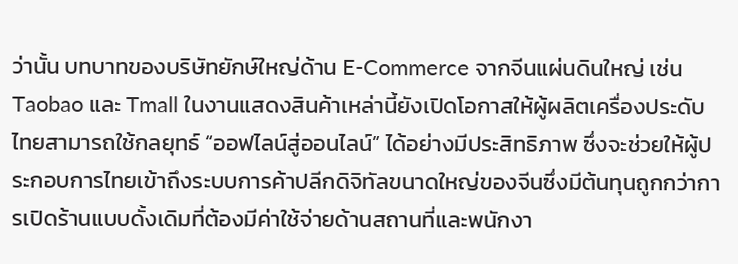ว่านั้น บทบาทของบริษัทยักษ์ใหญ่ด้าน E-Commerce จากจีนแผ่นดินใหญ่ เช่น Taobao และ Tmall ในงานแสดงสินค้าเหล่านี้ยังเปิดโอกาสให้ผู้ผลิตเครื่องประดับไทยสามารถใช้กลยุทธ์ “ออฟไลน์สู่ออนไลน์” ได้อย่างมีประสิทธิภาพ ซึ่งจะช่วยให้ผู้ประกอบการไทยเข้าถึงระบบการค้าปลีกดิจิทัลขนาดใหญ่ของจีนซึ่งมีต้นทุนถูกกว่าการเปิดร้านแบบดั้งเดิมที่ต้องมีค่าใช้จ่ายด้านสถานที่และพนักงา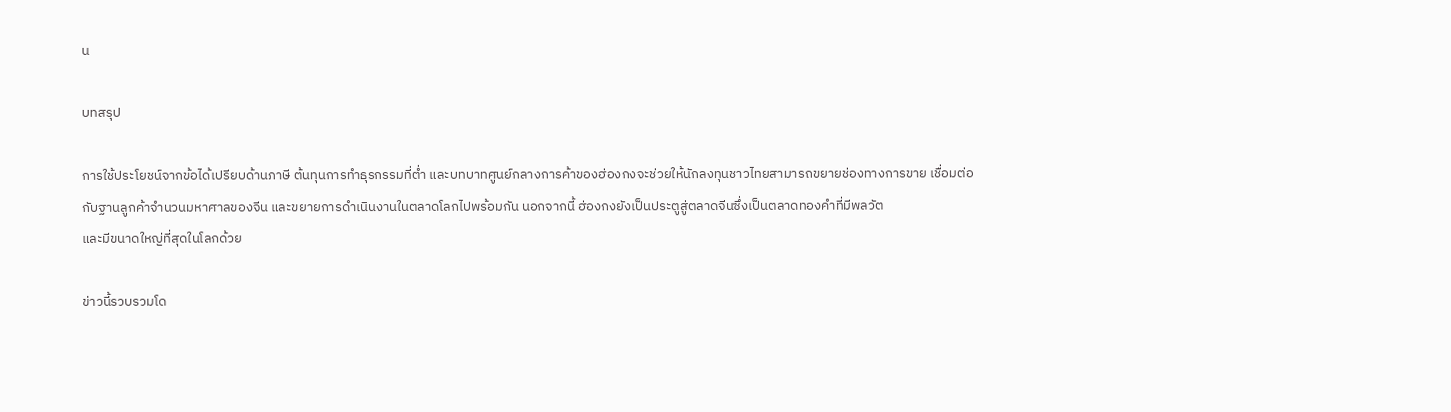น

บทสรุป

การใช้ประโยชน์จากข้อได้เปรียบด้านภาษี ต้นทุนการทำธุรกรรมที่ต่ำ และบทบาทศูนย์กลางการค้าของฮ่องกงจะช่วยให้นักลงทุนชาวไทยสามารถขยายช่องทางการขาย เชื่อมต่อกับฐานลูกค้าจำนวนมหาศาลของจีน และขยายการดำเนินงานในตลาดโลกไปพร้อมกัน นอกจากนี้ ฮ่องกงยังเป็นประตูสู่ตลาดจีนซึ่งเป็นตลาดทองคำที่มีพลวัต
และมีขนาดใหญ่ที่สุดในโลกด้วย

ข่าวนี้รวบรวมโด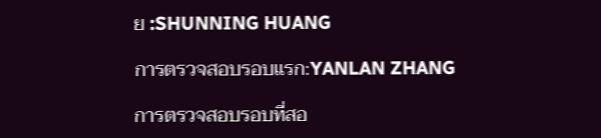ย :SHUNNING HUANG

การตรวจสอบรอบแรก:YANLAN ZHANG

การตรวจสอบรอบที่สอ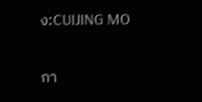ง:CUIJING MO

กา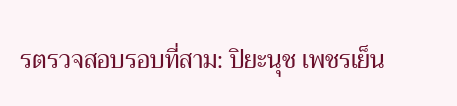รตรวจสอบรอบที่สาม: ปิยะนุช เพชรเย็น